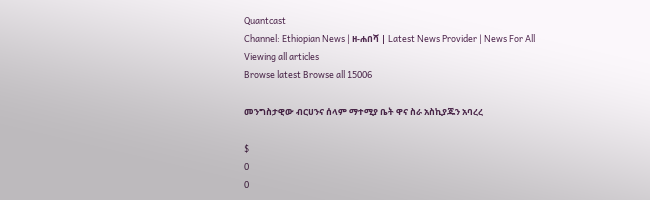Quantcast
Channel: Ethiopian News | ዘ-ሐበሻ | Latest News Provider | News For All
Viewing all articles
Browse latest Browse all 15006

መንግስታዊው ብርሀንና ሰላም ማተሚያ ቤት ዋና ስራ አስኪያጁን አባረረ

$
0
0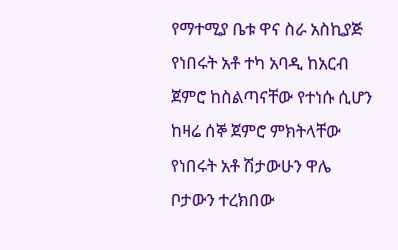የማተሚያ ቤቱ ዋና ስራ አስኪያጅ የነበሩት አቶ ተካ አባዲ ከአርብ ጀምሮ ከስልጣናቸው የተነሱ ሲሆን ከዛሬ ሰኞ ጀምሮ ምክትላቸው የነበሩት አቶ ሽታውሁን ዋሌ ቦታውን ተረክበው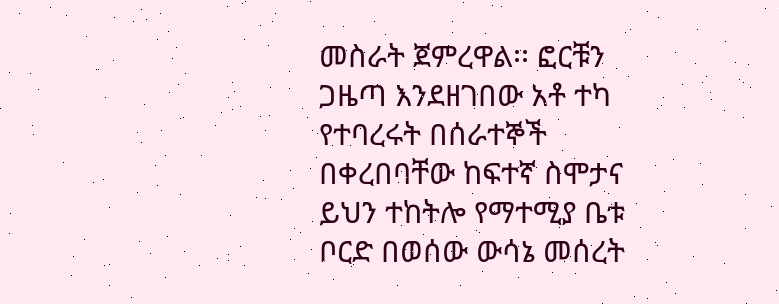መስራት ጀምረዋል፡፡ ፎርቹን ጋዜጣ እንደዘገበው አቶ ተካ የተባረሩት በሰራተኞች በቀረበባቸው ከፍተኛ ስሞታና ይህን ተከትሎ የማተሚያ ቤቱ ቦርድ በወሰው ውሳኔ መሰረት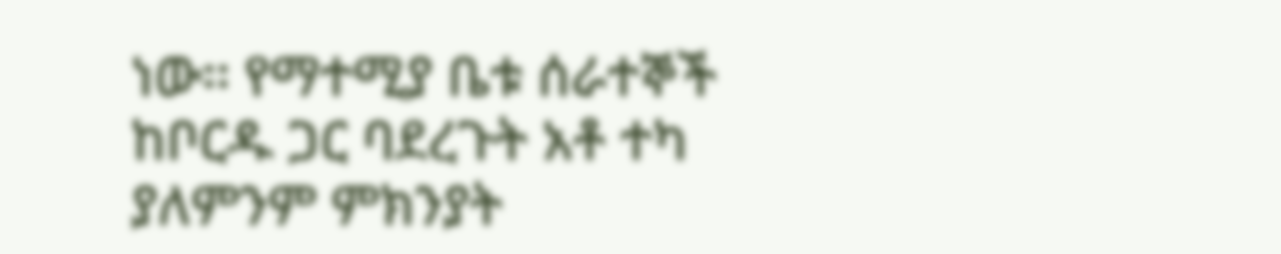ነው፡፡ የማተሚያ ቤቱ ሰራተኞች ከቦርዱ ጋር ባደረጉት አቶ ተካ ያለምንም ምክንያት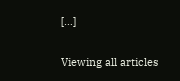[…]

Viewing all articles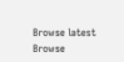Browse latest Browse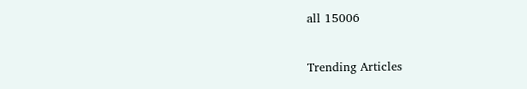all 15006

Trending Articles